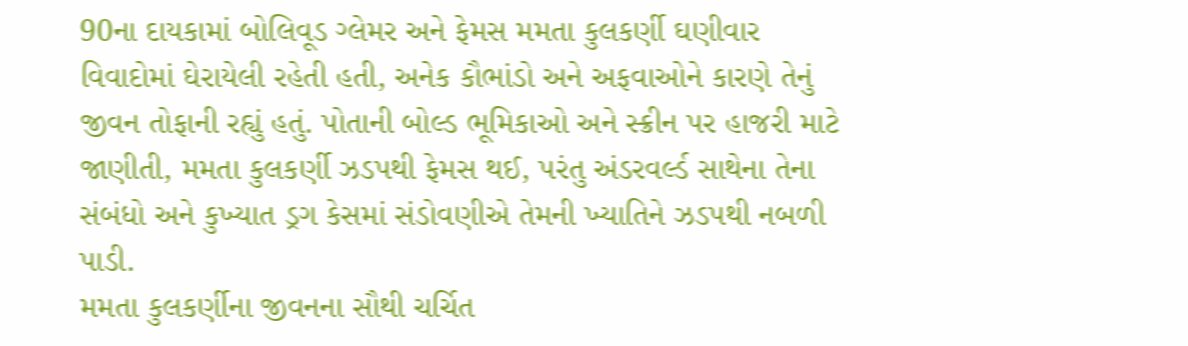90ના દાયકામાં બોલિવૂડ ગ્લેમર અને ફેમસ મમતા કુલકર્ણી ઘણીવાર વિવાદોમાં ઘેરાયેલી રહેતી હતી, અનેક કૌભાંડો અને અફવાઓને કારણે તેનું જીવન તોફાની રહ્યું હતું. પોતાની બોલ્ડ ભૂમિકાઓ અને સ્ક્રીન પર હાજરી માટે જાણીતી, મમતા કુલકર્ણી ઝડપથી ફેમસ થઈ, પરંતુ અંડરવર્લ્ડ સાથેના તેના સંબંધો અને કુખ્યાત ડ્રગ કેસમાં સંડોવણીએ તેમની ખ્યાતિને ઝડપથી નબળી પાડી.
મમતા કુલકર્ણીના જીવનના સૌથી ચર્ચિત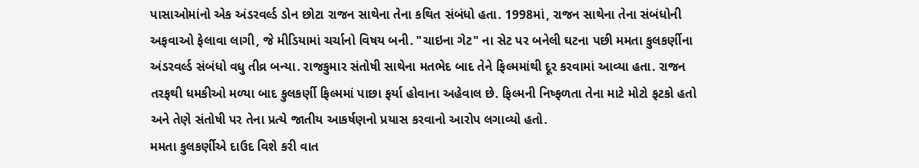પાસાઓમાંનો એક અંડરવર્લ્ડ ડોન છોટા રાજન સાથેના તેના કથિત સંબંધો હતા. 1998માં, રાજન સાથેના તેના સંબંધોની અફવાઓ ફેલાવા લાગી, જે મીડિયામાં ચર્ચાનો વિષય બની. "ચાઇના ગેટ" ના સેટ પર બનેલી ઘટના પછી મમતા કુલકર્ણીના અંડરવર્લ્ડ સંબંધો વધુ તીવ્ર બન્યા. રાજકુમાર સંતોષી સાથેના મતભેદ બાદ તેને ફિલ્મમાંથી દૂર કરવામાં આવ્યા હતા. રાજન તરફથી ધમકીઓ મળ્યા બાદ કુલકર્ણી ફિલ્મમાં પાછા ફર્યા હોવાના અહેવાલ છે. ફિલ્મની નિષ્ફળતા તેના માટે મોટો ફટકો હતો અને તેણે સંતોષી પર તેના પ્રત્યે જાતીય આકર્ષણનો પ્રયાસ કરવાનો આરોપ લગાવ્યો હતો.
મમતા કુલકર્ણીએ દાઉદ વિશે કરી વાત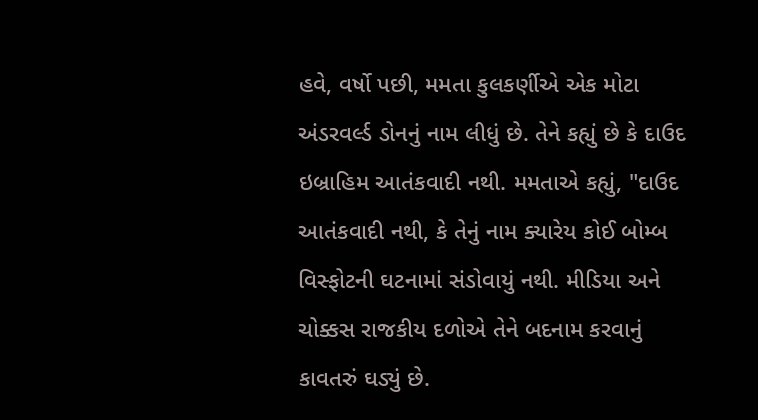હવે, વર્ષો પછી, મમતા કુલકર્ણીએ એક મોટા અંડરવર્લ્ડ ડોનનું નામ લીધું છે. તેને કહ્યું છે કે દાઉદ ઇબ્રાહિમ આતંકવાદી નથી. મમતાએ કહ્યું, "દાઉદ આતંકવાદી નથી, કે તેનું નામ ક્યારેય કોઈ બોમ્બ વિસ્ફોટની ઘટનામાં સંડોવાયું નથી. મીડિયા અને ચોક્કસ રાજકીય દળોએ તેને બદનામ કરવાનું કાવતરું ઘડ્યું છે.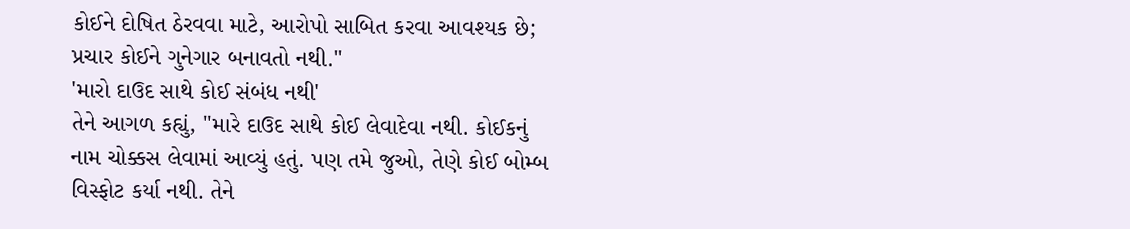કોઈને દોષિત ઠેરવવા માટે, આરોપો સાબિત કરવા આવશ્યક છે; પ્રચાર કોઈને ગુનેગાર બનાવતો નથી."
'મારો દાઉદ સાથે કોઈ સંબંધ નથી'
તેને આગળ કહ્યું, "મારે દાઉદ સાથે કોઈ લેવાદેવા નથી. કોઈકનું નામ ચોક્કસ લેવામાં આવ્યું હતું. પણ તમે જુઓ, તેણે કોઈ બોમ્બ વિસ્ફોટ કર્યા નથી. તેને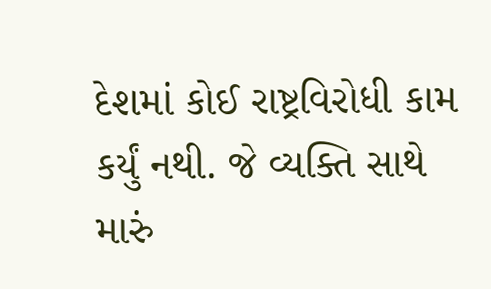દેશમાં કોઈ રાષ્ટ્રવિરોધી કામ કર્યું નથી. જે વ્યક્તિ સાથે મારું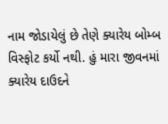નામ જોડાયેલું છે તેણે ક્યારેય બોમ્બ વિસ્ફોટ કર્યો નથી. હું મારા જીવનમાં ક્યારેય દાઉદને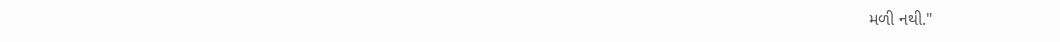મળી નથી."